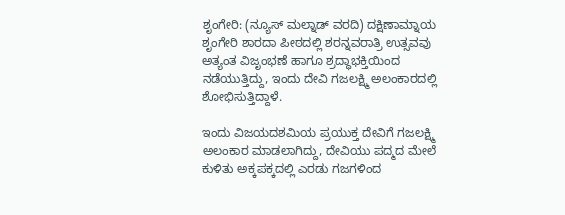ಶೃಂಗೇರಿ: (ನ್ಯೂಸ್ ಮಲ್ನಾಡ್ ವರದಿ) ದಕ್ಷಿಣಾಮ್ನಾಯ ಶೃಂಗೇರಿ ಶಾರದಾ ಪೀಠದಲ್ಲಿ ಶರನ್ನವರಾತ್ರಿ ಉತ್ಸವವು ಅತ್ಯಂತ ವಿಜೃಂಭಣೆ ಹಾಗೂ ಶ್ರದ್ಧಾಭಕ್ತಿಯಿಂದ ನಡೆಯುತ್ತಿದ್ದು, ಇಂದು ದೇವಿ ಗಜಲಕ್ಷ್ಮಿ ಅಲಂಕಾರದಲ್ಲಿ ಶೋಭಿಸುತ್ತಿದ್ದಾಳೆ.

ಇಂದು ವಿಜಯದಶಮಿಯ ಪ್ರಯುಕ್ತ ದೇವಿಗೆ ಗಜಲಕ್ಷ್ಮಿ ಅಲಂಕಾರ ಮಾಡಲಾಗಿದ್ದು, ದೇವಿಯು ಪದ್ಮದ ಮೇಲೆ ಕುಳಿತು ಅಕ್ಕಪಕ್ಕದಲ್ಲಿ ಎರಡು ಗಜಗಳಿಂದ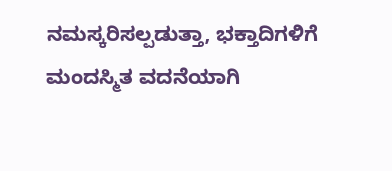ನಮಸ್ಕರಿಸಲ್ಪಡುತ್ತಾ, ಭಕ್ತಾದಿಗಳಿಗೆ ಮಂದಸ್ಮಿತ ವದನೆಯಾಗಿ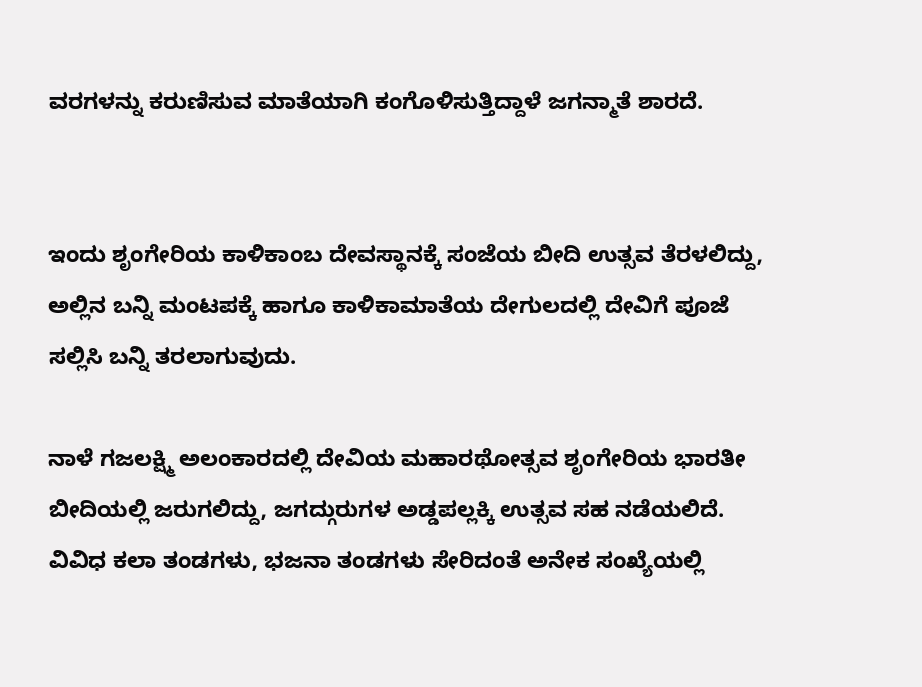ವರಗಳನ್ನು ಕರುಣಿಸುವ ಮಾತೆಯಾಗಿ ಕಂಗೊಳಿಸುತ್ತಿದ್ದಾಳೆ ಜಗನ್ಮಾತೆ ಶಾರದೆ.


ಇಂದು ಶೃಂಗೇರಿಯ ಕಾಳಿಕಾಂಬ ದೇವಸ್ಥಾನಕ್ಕೆ ಸಂಜೆಯ ಬೀದಿ ಉತ್ಸವ ತೆರಳಲಿದ್ದು, ಅಲ್ಲಿನ ಬನ್ನಿ ಮಂಟಪಕ್ಕೆ ಹಾಗೂ ಕಾಳಿಕಾಮಾತೆಯ ದೇಗುಲದಲ್ಲಿ ದೇವಿಗೆ ಪೂಜೆ ಸಲ್ಲಿಸಿ ಬನ್ನಿ ತರಲಾಗುವುದು.

ನಾಳೆ ಗಜಲಕ್ಷ್ಮಿ ಅಲಂಕಾರದಲ್ಲಿ ದೇವಿಯ ಮಹಾರಥೋತ್ಸವ ಶೃಂಗೇರಿಯ ಭಾರತೀ ಬೀದಿಯಲ್ಲಿ ಜರುಗಲಿದ್ದು, ಜಗದ್ಗುರುಗಳ ಅಡ್ಡಪಲ್ಲಕ್ಕಿ ಉತ್ಸವ ಸಹ ನಡೆಯಲಿದೆ. ವಿವಿಧ ಕಲಾ ತಂಡಗಳು, ಭಜನಾ ತಂಡಗಳು ಸೇರಿದಂತೆ ಅನೇಕ ಸಂಖ್ಯೆಯಲ್ಲಿ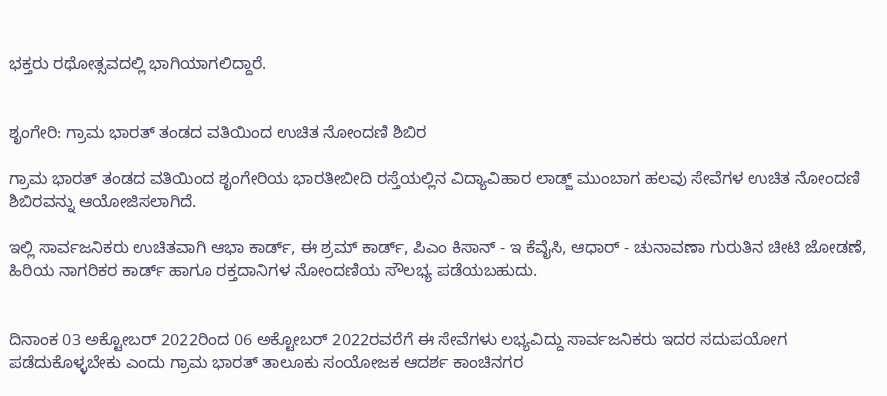ಭಕ್ತರು ರಥೋತ್ಸವದಲ್ಲಿ ಭಾಗಿಯಾಗಲಿದ್ದಾರೆ.


ಶೃಂಗೇರಿ: ಗ್ರಾಮ ಭಾರತ್ ತಂಡದ ವತಿಯಿಂದ ಉಚಿತ ನೋಂದಣಿ ಶಿಬಿರ

ಗ್ರಾಮ ಭಾರತ್ ತಂಡದ ವತಿಯಿಂದ ಶೃಂಗೇರಿಯ ಭಾರತೀಬೀದಿ ರಸ್ತೆಯಲ್ಲಿನ ವಿದ್ಯಾವಿಹಾರ ಲಾಡ್ಜ್ ಮುಂಬಾಗ ಹಲವು ಸೇವೆಗಳ ಉಚಿತ ನೋಂದಣಿ ಶಿಬಿರವನ್ನು ಆಯೋಜಿಸಲಾಗಿದೆ.

ಇಲ್ಲಿ ಸಾರ್ವಜನಿಕರು ಉಚಿತವಾಗಿ ಆಭಾ ಕಾರ್ಡ್, ಈ ಶ್ರಮ್ ಕಾರ್ಡ್, ಪಿಎಂ ಕಿಸಾನ್ - ಇ ಕೆವೈಸಿ, ಆಧಾರ್ - ಚುನಾವಣಾ ಗುರುತಿನ ಚೀಟಿ ಜೋಡಣೆ, ಹಿರಿಯ ನಾಗರಿಕರ ಕಾರ್ಡ್ ಹಾಗೂ ರಕ್ತದಾನಿಗಳ ನೋಂದಣಿಯ ಸೌಲಭ್ಯ ಪಡೆಯಬಹುದು.


ದಿನಾಂಕ 03 ಅಕ್ಟೋಬರ್ 2022ರಿಂದ 06 ಅಕ್ಟೋಬರ್ 2022ರವರೆಗೆ ಈ ಸೇವೆಗಳು ಲಭ್ಯವಿದ್ದು ಸಾರ್ವಜನಿಕರು ಇದರ ಸದುಪಯೋಗ ಪಡೆದುಕೊಳ್ಳಬೇಕು ಎಂದು ಗ್ರಾಮ ಭಾರತ್ ತಾಲೂಕು ಸಂಯೋಜಕ ಆದರ್ಶ ಕಾಂಚಿನಗರ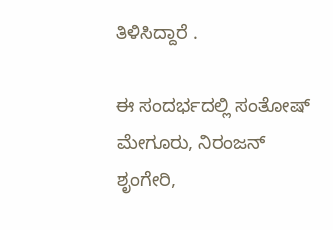ತಿಳಿಸಿದ್ದಾರೆ .

ಈ ಸಂದರ್ಭದಲ್ಲಿ ಸಂತೋಷ್ ಮೇಗೂರು, ನಿರಂಜನ್ ಶೃಂಗೇರಿ,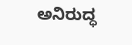ಅನಿರುದ್ಧ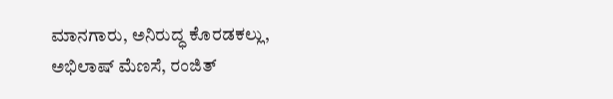ಮಾನಗಾರು, ಅನಿರುದ್ಧ ಕೊರಡಕಲ್ಲು, ಅಭಿಲಾಷ್ ಮೆಣಸೆ, ರಂಜಿತ್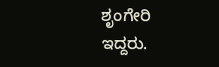ಶೃಂಗೇರಿ ಇದ್ದರು.